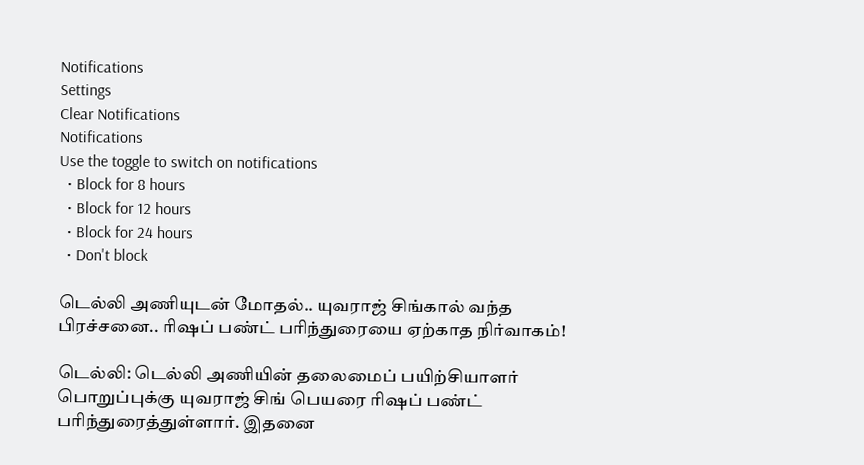Notifications
Settings
Clear Notifications
Notifications
Use the toggle to switch on notifications
  • Block for 8 hours
  • Block for 12 hours
  • Block for 24 hours
  • Don't block

டெல்லி அணியுடன் மோதல்.. யுவராஜ் சிங்கால் வந்த பிரச்சனை.. ரிஷப் பண்ட் பரிந்துரையை ஏற்காத நிர்வாகம்!

டெல்லி: டெல்லி அணியின் தலைமைப் பயிற்சியாளர் பொறுப்புக்கு யுவராஜ் சிங் பெயரை ரிஷப் பண்ட் பரிந்துரைத்துள்ளார். இதனை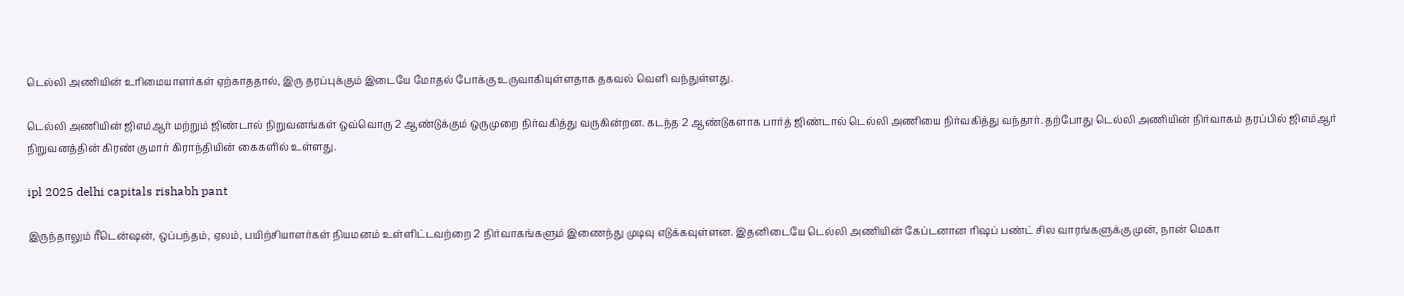டெல்லி அணியின் உரிமையாளர்கள் ஏற்காததால், இரு தரப்புக்கும் இடையே மோதல் போக்கு உருவாகியுள்ளதாக தகவல் வெளி வந்துள்ளது.

டெல்லி அணியின் ஜிஎம்ஆர் மற்றும் ஜிண்டால் நிறுவனங்கள் ஒவ்வொரு 2 ஆண்டுக்கும் ஒருமுறை நிர்வகித்து வருகின்றன. கடந்த 2 ஆண்டுகளாக பார்த் ஜிண்டால் டெல்லி அணியை நிர்வகித்து வந்தார். தற்போது டெல்லி அணியின் நிர்வாகம் தரப்பில் ஜிஎம்ஆர் நிறுவனத்தின் கிரண் குமார் கிராந்தியின் கைகளில் உள்ளது.

ipl 2025 delhi capitals rishabh pant

இருந்தாலும் ரீடென்ஷன், ஒப்பந்தம், ஏலம், பயிற்சியாளர்கள் நியமனம் உள்ளிட்டவற்றை 2 நிர்வாகங்களும் இணைந்து முடிவு எடுக்கவுள்ளன. இதனிடையே டெல்லி அணியின் கேப்டனான ரிஷப் பண்ட் சில வாரங்களுக்கு முன், நான் மெகா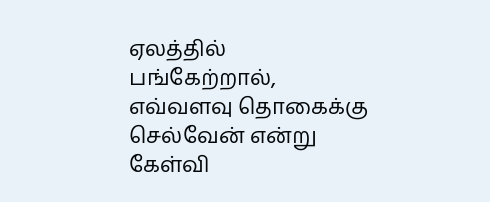ஏலத்தில் பங்கேற்றால், எவ்வளவு தொகைக்கு செல்வேன் என்று கேள்வி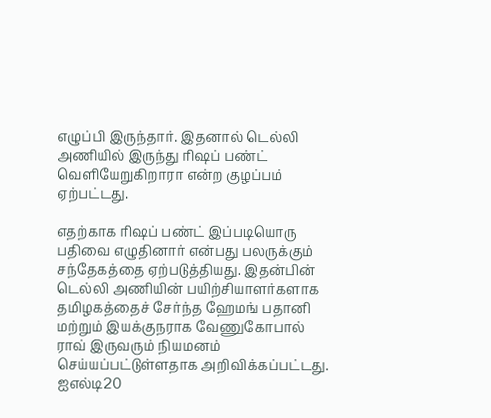எழுப்பி இருந்தார். இதனால் டெல்லி அணியில் இருந்து ரிஷப் பண்ட் வெளியேறுகிறாரா என்ற குழப்பம் ஏற்பட்டது.

எதற்காக ரிஷப் பண்ட் இப்படியொரு பதிவை எழுதினார் என்பது பலருக்கும் சந்தேகத்தை ஏற்படுத்தியது. இதன்பின் டெல்லி அணியின் பயிற்சியாளர்களாக தமிழகத்தைச் சேர்ந்த ஹேமங் பதானி மற்றும் இயக்குநராக வேணுகோபால் ராவ் இருவரும் நியமனம் செய்யப்பட்டுள்ளதாக அறிவிக்கப்பட்டது. ஐஎல்டி20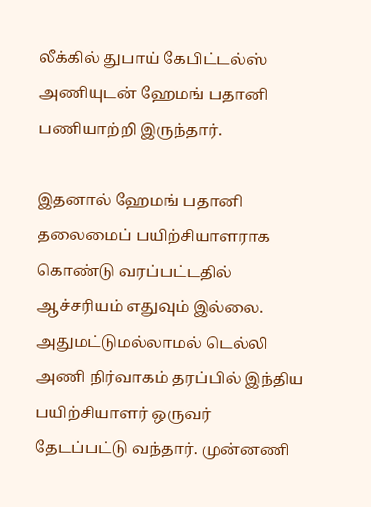லீக்கில் துபாய் கேபிட்டல்ஸ் அணியுடன் ஹேமங் பதானி பணியாற்றி இருந்தார்.

இதனால் ஹேமங் பதானி தலைமைப் பயிற்சியாளராக கொண்டு வரப்பட்டதில் ஆச்சரியம் எதுவும் இல்லை. அதுமட்டுமல்லாமல் டெல்லி அணி நிர்வாகம் தரப்பில் இந்திய பயிற்சியாளர் ஒருவர் தேடப்பட்டு வந்தார். முன்னணி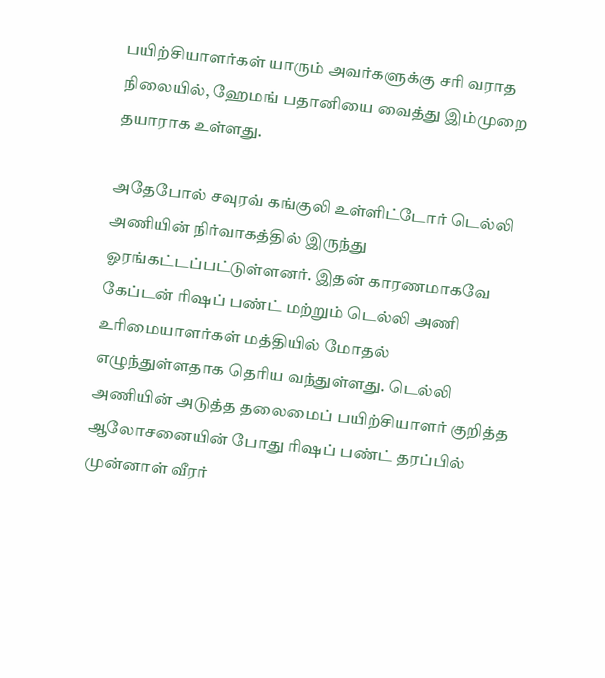பயிற்சியாளர்கள் யாரும் அவர்களுக்கு சரி வராத நிலையில், ஹேமங் பதானியை வைத்து இம்முறை தயாராக உள்ளது.

அதேபோல் சவுரவ் கங்குலி உள்ளிட்டோர் டெல்லி அணியின் நிர்வாகத்தில் இருந்து ஓரங்கட்டப்பட்டுள்ளனர். இதன் காரணமாகவே கேப்டன் ரிஷப் பண்ட் மற்றும் டெல்லி அணி உரிமையாளர்கள் மத்தியில் மோதல் எழுந்துள்ளதாக தெரிய வந்துள்ளது. டெல்லி அணியின் அடுத்த தலைமைப் பயிற்சியாளர் குறித்த ஆலோசனையின் போது ரிஷப் பண்ட் தரப்பில் முன்னாள் வீரர்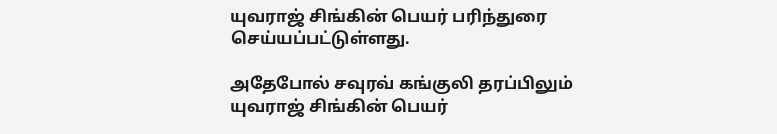யுவராஜ் சிங்கின் பெயர் பரிந்துரை செய்யப்பட்டுள்ளது.

அதேபோல் சவுரவ் கங்குலி தரப்பிலும் யுவராஜ் சிங்கின் பெயர்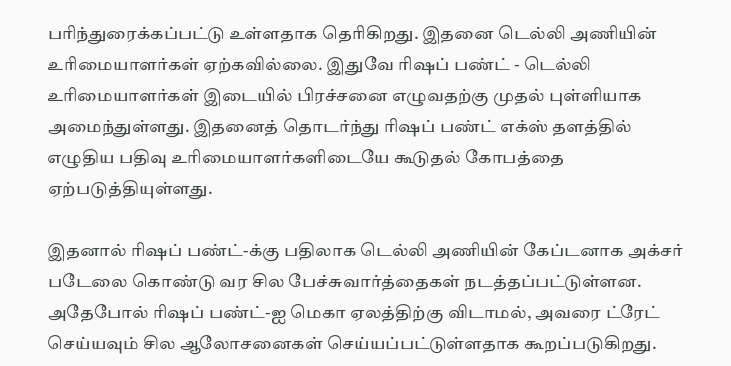பரிந்துரைக்கப்பட்டு உள்ளதாக தெரிகிறது. இதனை டெல்லி அணியின் உரிமையாளர்கள் ஏற்கவில்லை. இதுவே ரிஷப் பண்ட் - டெல்லி உரிமையாளர்கள் இடையில் பிரச்சனை எழுவதற்கு முதல் புள்ளியாக அமைந்துள்ளது. இதனைத் தொடர்ந்து ரிஷப் பண்ட் எக்ஸ் தளத்தில் எழுதிய பதிவு உரிமையாளர்களிடையே கூடுதல் கோபத்தை ஏற்படுத்தியுள்ளது.

இதனால் ரிஷப் பண்ட்-க்கு பதிலாக டெல்லி அணியின் கேப்டனாக அக்சர் படேலை கொண்டு வர சில பேச்சுவார்த்தைகள் நடத்தப்பட்டுள்ளன. அதேபோல் ரிஷப் பண்ட்-ஐ மெகா ஏலத்திற்கு விடாமல், அவரை ட்ரேட் செய்யவும் சில ஆலோசனைகள் செய்யப்பட்டுள்ளதாக கூறப்படுகிறது.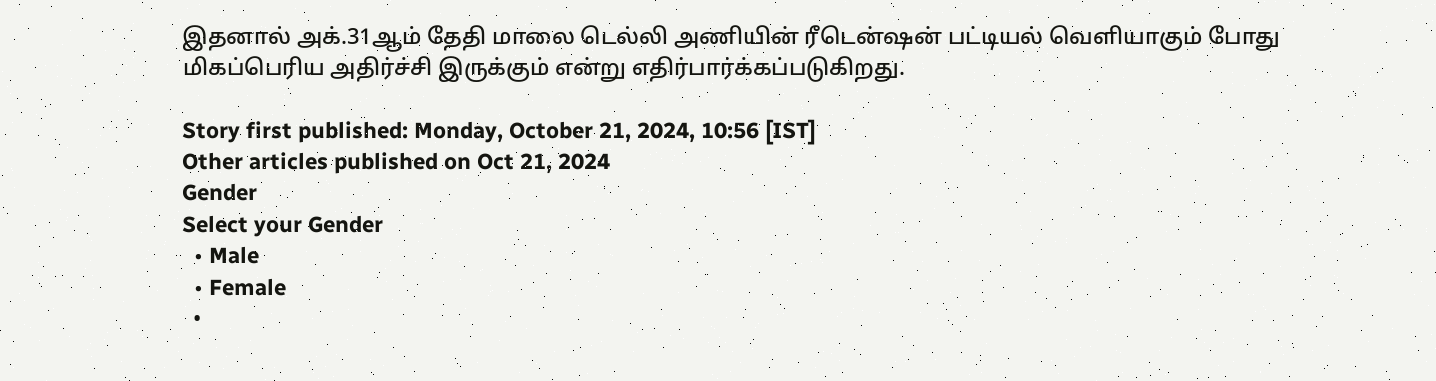இதனால் அக்.31ஆம் தேதி மாலை டெல்லி அணியின் ரீடென்ஷன் பட்டியல் வெளியாகும் போது மிகப்பெரிய அதிர்ச்சி இருக்கும் என்று எதிர்பார்க்கப்படுகிறது.

Story first published: Monday, October 21, 2024, 10:56 [IST]
Other articles published on Oct 21, 2024
Gender
Select your Gender
  • Male
  • Female
  •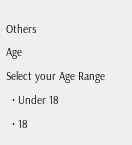Others
Age
Select your Age Range
  • Under 18
  • 18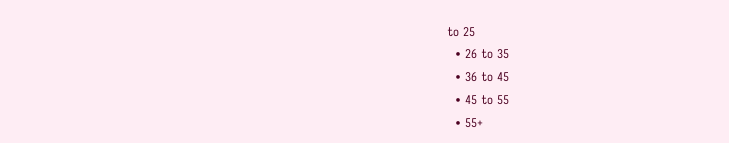to 25
  • 26 to 35
  • 36 to 45
  • 45 to 55
  • 55+